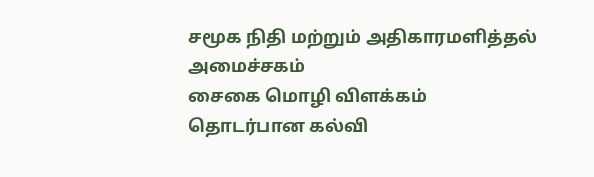சமூக நிதி மற்றும் அதிகாரமளித்தல் அமைச்சகம்
சைகை மொழி விளக்கம் தொடர்பான கல்வி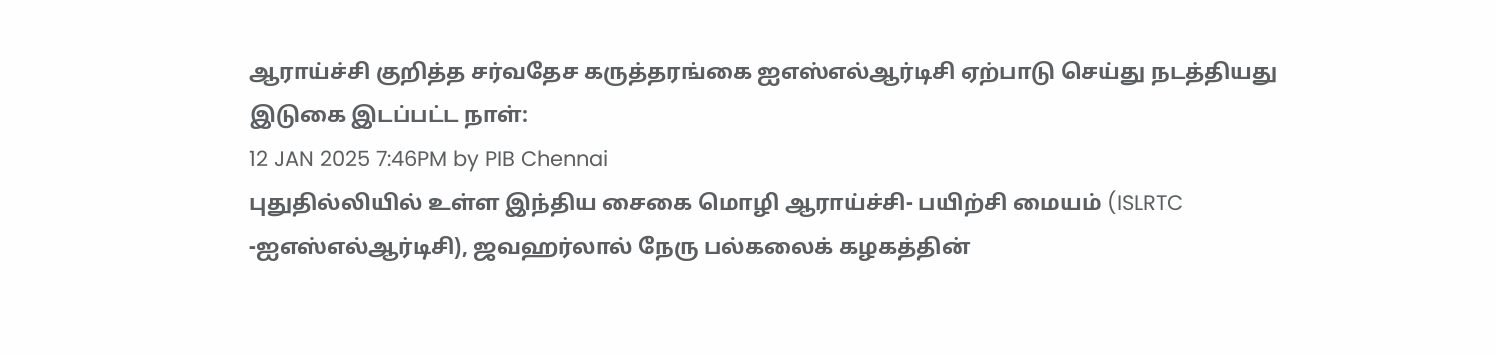ஆராய்ச்சி குறித்த சர்வதேச கருத்தரங்கை ஐஎஸ்எல்ஆர்டிசி ஏற்பாடு செய்து நடத்தியது
இடுகை இடப்பட்ட நாள்:
12 JAN 2025 7:46PM by PIB Chennai
புதுதில்லியில் உள்ள இந்திய சைகை மொழி ஆராய்ச்சி- பயிற்சி மையம் (ISLRTC -ஐஎஸ்எல்ஆர்டிசி), ஜவஹர்லால் நேரு பல்கலைக் கழகத்தின்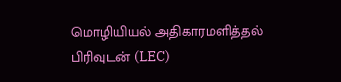மொழியியல் அதிகாரமளித்தல் பிரிவுடன் (LEC)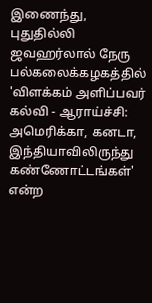இணைந்து, புதுதில்லி ஜவஹர்லால் நேரு பல்கலைக்கழகத்தில் 'விளக்கம் அளிப்பவர் கல்வி - ஆராய்ச்சி: அமெரிக்கா, கனடா, இந்தியாவிலிருந்து கண்ணோட்டங்கள்' என்ற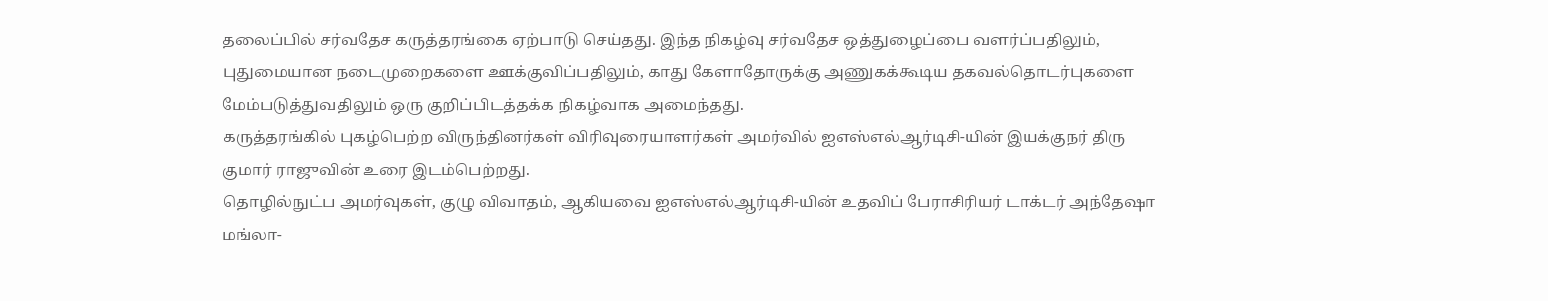தலைப்பில் சர்வதேச கருத்தரங்கை ஏற்பாடு செய்தது. இந்த நிகழ்வு சர்வதேச ஒத்துழைப்பை வளர்ப்பதிலும், புதுமையான நடைமுறைகளை ஊக்குவிப்பதிலும், காது கேளாதோருக்கு அணுகக்கூடிய தகவல்தொடர்புகளை மேம்படுத்துவதிலும் ஒரு குறிப்பிடத்தக்க நிகழ்வாக அமைந்தது.
கருத்தரங்கில் புகழ்பெற்ற விருந்தினர்கள் விரிவுரையாளர்கள் அமர்வில் ஐஎஸ்எல்ஆர்டிசி-யின் இயக்குநர் திரு குமார் ராஜுவின் உரை இடம்பெற்றது.
தொழில்நுட்ப அமர்வுகள், குழு விவாதம், ஆகியவை ஐஎஸ்எல்ஆர்டிசி-யின் உதவிப் பேராசிரியர் டாக்டர் அந்தேஷா மங்லா-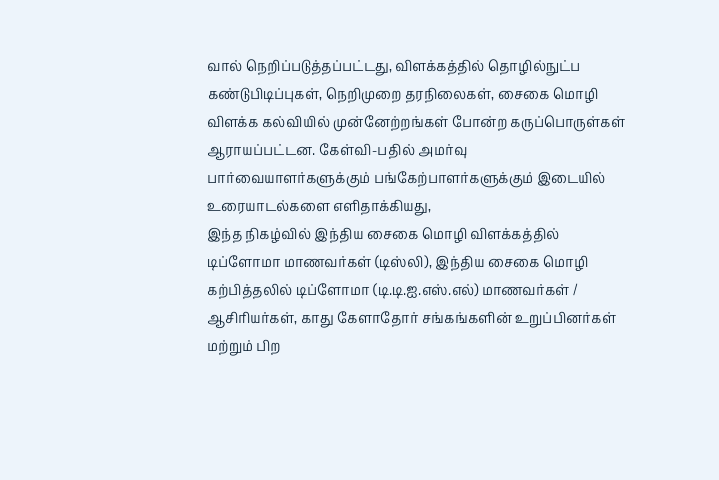வால் நெறிப்படுத்தப்பட்டது, விளக்கத்தில் தொழில்நுட்ப கண்டுபிடிப்புகள், நெறிமுறை தரநிலைகள், சைகை மொழி விளக்க கல்வியில் முன்னேற்றங்கள் போன்ற கருப்பொருள்கள் ஆராயப்பட்டன. கேள்வி-பதில் அமர்வு பார்வையாளர்களுக்கும் பங்கேற்பாளர்களுக்கும் இடையில் உரையாடல்களை எளிதாக்கியது,
இந்த நிகழ்வில் இந்திய சைகை மொழி விளக்கத்தில் டிப்ளோமா மாணவர்கள் (டிஸ்லி), இந்திய சைகை மொழி கற்பித்தலில் டிப்ளோமா (டி.டி.ஐ.எஸ்.எல்) மாணவர்கள் / ஆசிரியர்கள், காது கேளாதோர் சங்கங்களின் உறுப்பினர்கள் மற்றும் பிற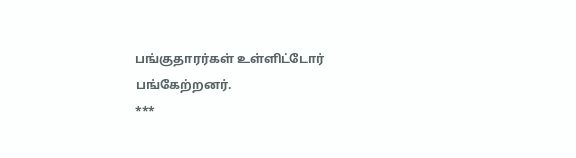பங்குதாரர்கள் உள்ளிட்டோர் பங்கேற்றனர்.
***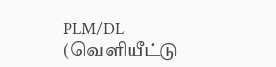PLM/DL
(வெளியீட்டு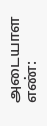அடையாள எண்: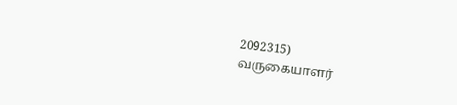2092315)
வருகையாளர்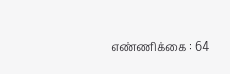எண்ணிக்கை : 64